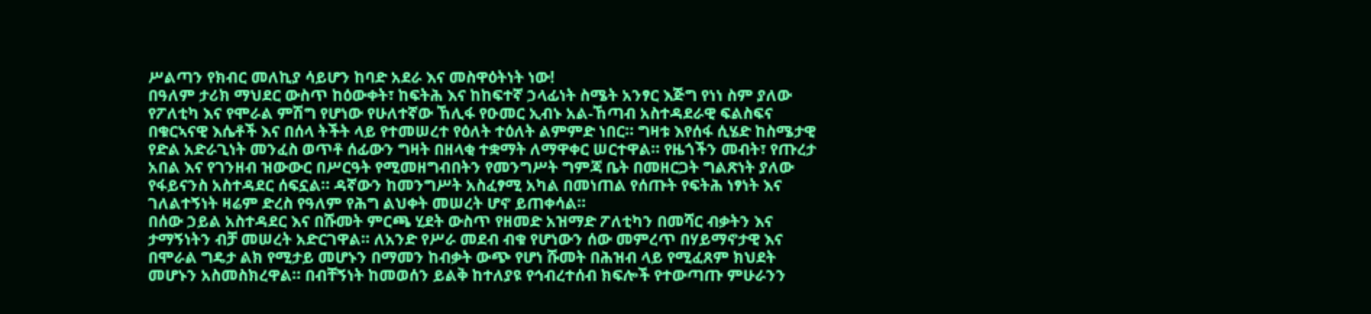ሥልጣን የክብር መለኪያ ሳይሆን ከባድ አደራ እና መስዋዕትነት ነው!
በዓለም ታሪክ ማህደር ውስጥ ከዕውቀት፣ ከፍትሕ እና ከከፍተኛ ኃላፊነት ስሜት አንፃር እጅግ የነነ ስም ያለው የፖለቲካ እና የሞራል ምሽግ የሆነው የሁለተኛው ኸሊፋ የዑመር ኢብኑ አል-ኸጣብ አስተዳደራዊ ፍልስፍና በቁርኣናዊ እሴቶች እና በሰላ ትችት ላይ የተመሠረተ የዕለት ተዕለት ልምምድ ነበር። ግዛቱ እየሰፋ ሲሄድ ከስሜታዊ የድል አድራጊነት መንፈስ ወጥቶ ሰፊውን ግዛት በዘላቂ ተቋማት ለማዋቀር ሠርተዋል። የዜጎችን መብት፣ የጡረታ አበል እና የገንዘብ ዝውውር በሥርዓት የሚመዘግብበትን የመንግሥት ግምጃ ቤት በመዘርጋት ግልጽነት ያለው የፋይናንስ አስተዳደር ሰፍኗል። ዳኛውን ከመንግሥት አስፈፃሚ አካል በመነጠል የሰጡት የፍትሕ ነፃነት እና ገለልተኝነት ዛሬም ድረስ የዓለም የሕግ ልህቀት መሠረት ሆኖ ይጠቀሳል።
በሰው ኃይል አስተዳደር እና በሹመት ምርጫ ሂደት ውስጥ የዘመድ አዝማድ ፖለቲካን በመሻር ብቃትን እና ታማኝነትን ብቻ መሠረት አድርገዋል። ለአንድ የሥራ መደብ ብቁ የሆነውን ሰው መምረጥ በሃይማኖታዊ እና በሞራል ግዴታ ልክ የሚታይ መሆኑን በማመን ከብቃት ውጭ የሆነ ሹመት በሕዝብ ላይ የሚፈጸም ክህደት መሆኑን አስመስክረዋል። በብቸኝነት ከመወሰን ይልቅ ከተለያዩ የኅብረተሰብ ክፍሎች የተውጣጡ ምሁራንን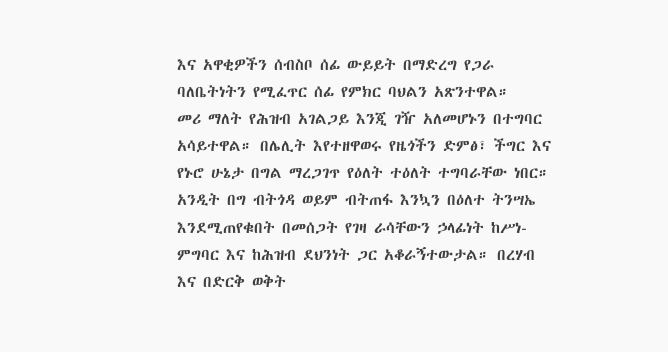እና አዋቂዎችን ሰብስቦ ሰፊ ውይይት በማድረግ የጋራ ባለቤትነትን የሚፈጥር ሰፊ የምክር ባህልን አጽንተዋል።
መሪ ማለት የሕዝብ አገልጋይ እንጂ ገዥ አለመሆኑን በተግባር አሳይተዋል። በሌሊት እየተዘዋወሩ የዜጎችን ድምፅ፣ ችግር እና የኑሮ ሁኔታ በግል ማረጋገጥ የዕለት ተዕለት ተግባራቸው ነበር። አንዲት በግ ብትጎዳ ወይም ብትጠፋ እንኳን በዕለተ ትንሣኤ እንደሚጠየቁበት በመሰጋት የገዛ ራሳቸውን ኃላፊነት ከሥነ-ምግባር እና ከሕዝብ ደህንነት ጋር አቆራኝተውታል። በረሃብ እና በድርቅ ወቅት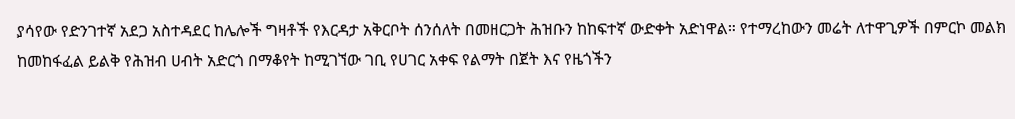ያሳየው የድንገተኛ አደጋ አስተዳደር ከሌሎች ግዛቶች የእርዳታ አቅርቦት ሰንሰለት በመዘርጋት ሕዝቡን ከከፍተኛ ውድቀት አድነዋል። የተማረከውን መሬት ለተዋጊዎች በምርኮ መልክ ከመከፋፈል ይልቅ የሕዝብ ሀብት አድርጎ በማቆየት ከሚገኘው ገቢ የሀገር አቀፍ የልማት በጀት እና የዜጎችን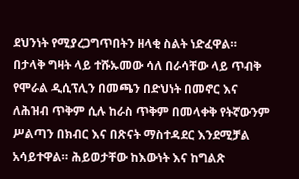ደህንነት የሚያረጋግጥበትን ዘላቂ ስልት ነድፈዋል።
በታላቅ ግዛት ላይ ተሹኡመው ሳለ በራሳቸው ላይ ጥብቅ የሞራል ዲሲፕሊን በመጫን በድህነት በመኖር እና ለሕዝብ ጥቅም ሲሉ ከራስ ጥቅም በመላቀቅ የትኛውንም ሥልጣን በክብር እና በጽናት ማስተዳደር እንደሚቻል አሳይተዋል። ሕይወታቸው ከእውነት እና ከግልጽ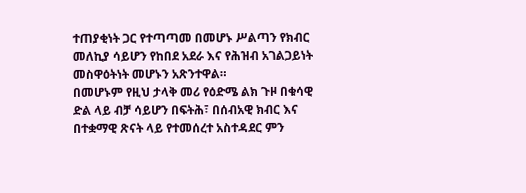ተጠያቂነት ጋር የተጣጣመ በመሆኑ ሥልጣን የክብር መለኪያ ሳይሆን የከበደ አደራ እና የሕዝብ አገልጋይነት መስዋዕትነት መሆኑን አጽንተዋል።
በመሆኑም የዚህ ታላቅ መሪ የዕድሜ ልክ ጉዞ በቁሳዊ ድል ላይ ብቻ ሳይሆን በፍትሕ፣ በሰብአዊ ክብር እና በተቋማዊ ጽናት ላይ የተመሰረተ አስተዳደር ምን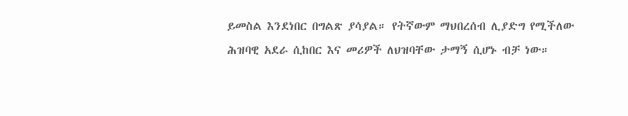ይመስል እንደነበር በግልጽ ያሳያል። የትኛውም ማህበረሰብ ሊያድግ የሚችለው ሕዝባዊ አደራ ሲከበር እና መሪዎች ለህዝባቸው ታማኝ ሲሆኑ ብቻ ነው።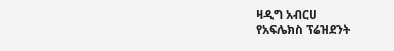ዛዲግ አብርሀ
የአፍሌክስ ፕሬዝደንት